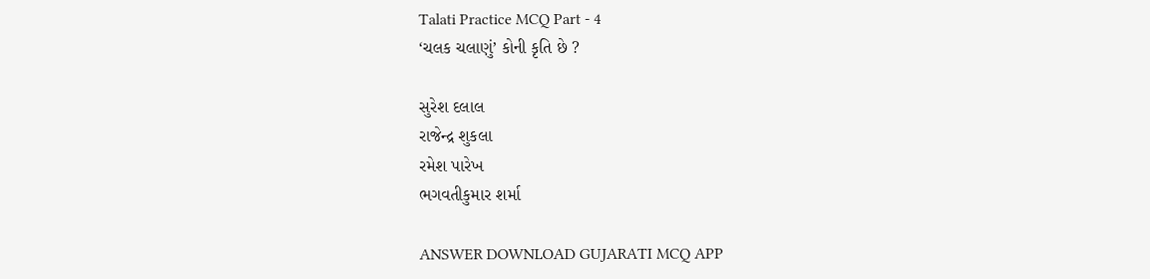Talati Practice MCQ Part - 4
‘ચલક ચલાણું’ કોની કૃતિ છે ?

સુરેશ દલાલ
રાજેન્દ્ર શુકલા
રમેશ પારેખ
ભગવતીકુમાર શર્મા

ANSWER DOWNLOAD GUJARATI MCQ APP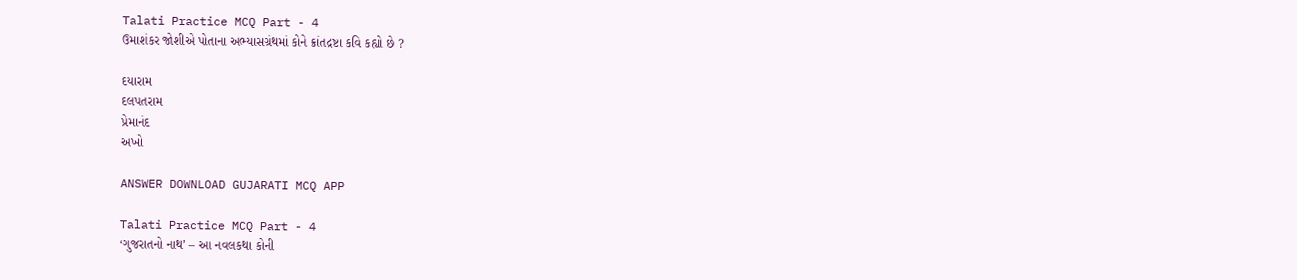Talati Practice MCQ Part - 4
ઉમાશંકર જોશીએ પોતાના અભ્યાસગ્રંથમાં કોને ક્રાંતદ્રષ્ટા કવિ કહ્યો છે ?

દયારામ
દલપતરામ
પ્રેમાનંદ
અખો

ANSWER DOWNLOAD GUJARATI MCQ APP

Talati Practice MCQ Part - 4
‘ગુજરાતનો નાથ’ – આ નવલકથા કોની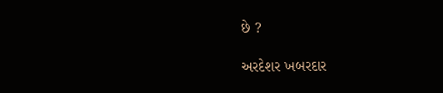છે ?

અરદેશર ખબરદાર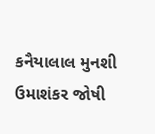કનૈયાલાલ મુનશી
ઉમાશંકર જોષી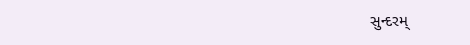સુન્દરમ્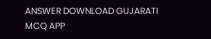ANSWER DOWNLOAD GUJARATI MCQ APP